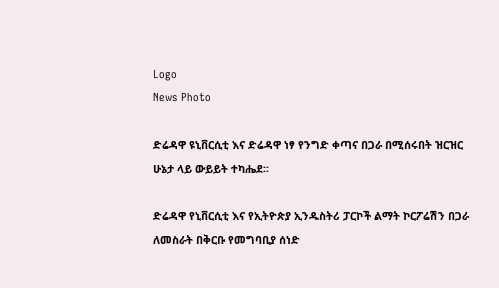Logo
News Photo

ድሬዳዋ ዩኒቨርሲቲ እና ድሬዳዋ ነፃ የንግድ ቀጣና በጋራ በሚሰሩበት ዝርዝር ሁኔታ ላይ ውይይት ተካሔደ፡፡

ድሬዳዋ የኒቨርሲቲ እና የኢትዮጵያ ኢንዱስትሪ ፓርኮች ልማት ኮርፖሬሽን በጋራ ለመስራት በቅርቡ የመግባቢያ ሰነድ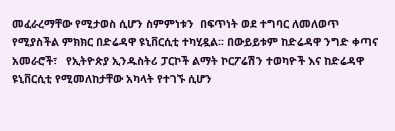መፈራረማቸው የሚታወስ ሲሆን ስምምነቱን  በፍጥነት ወደ ተግባር ለመለወጥ የሚያስችል ምክክር በድሬዳዋ ዩኒቨርሲቲ ተካሂዷል፡፡ በውይይቱም ከድሬዳዋ ንግድ ቀጣና አመራሮች፣   የኢትዮጵያ ኢንዱስትሪ ፓርኮች ልማት ኮርፖሬሽን ተወካዮች እና ከድሬዳዋ ዩኒቨርሲቲ የሚመለከታቸው አካላት የተገኙ ሲሆን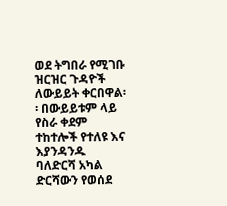ወደ ትግበራ የሚገቡ ዝርዝር ጉዳዮች ለውይይት ቀርበዋል፡፡ በውይይቱም ላይ የስራ ቀደም ተከተሎች የተለዩ እና እያንዳንዱ ባለድርሻ አካል ድርሻውን የወሰደ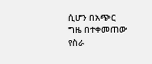ሲሆን በአጭር ግዜ በተቀመጠው የስራ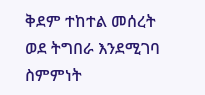ቅደም ተከተል መሰረት ወደ ትግበራ እንደሚገባ ስምምነት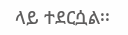ላይ ተደርሷል፡፡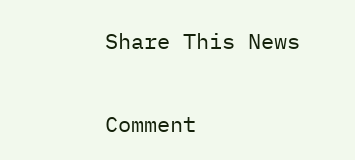Share This News

Comment